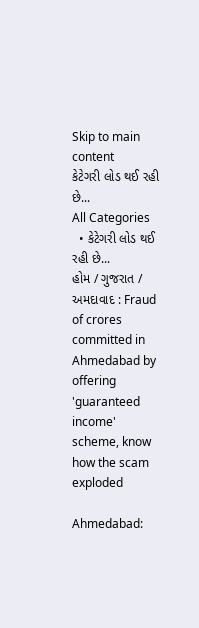Skip to main content
કેટેગરી લોડ થઈ રહી છે...
All Categories
  • કેટેગરી લોડ થઈ રહી છે...
હોમ / ગુજરાત / અમદાવાદ : Fraud of crores committed in Ahmedabad by offering 'guaranteed income' scheme, know how the scam exploded

Ahmedabad: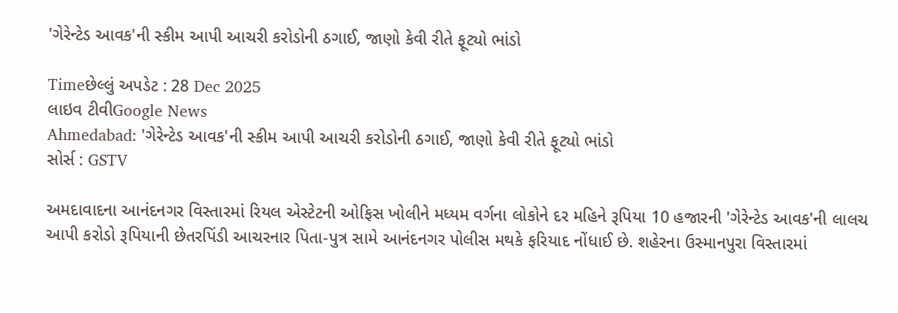'ગેરેન્ટેડ આવક'ની સ્કીમ આપી આચરી કરોડોની ઠગાઈ, જાણો કેવી રીતે ફૂટ્યો ભાંડો

Timeછેલ્લું અપડેટ : 28 Dec 2025
લાઇવ ટીવીGoogle News
Ahmedabad: 'ગેરેન્ટેડ આવક'ની સ્કીમ આપી આચરી કરોડોની ઠગાઈ, જાણો કેવી રીતે ફૂટ્યો ભાંડો
સોર્સ : GSTV

અમદાવાદના આનંદનગર વિસ્તારમાં રિયલ એસ્ટેટની ઓફિસ ખોલીને મધ્યમ વર્ગના લોકોને દર મહિને રૂપિયા 10 હજારની 'ગેરેન્ટેડ આવક'ની લાલચ આપી કરોડો રૂપિયાની છેતરપિંડી આચરનાર પિતા-પુત્ર સામે આનંદનગર પોલીસ મથકે ફરિયાદ નોંધાઈ છે. શહેરના ઉસ્માનપુરા વિસ્તારમાં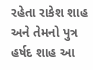રહેતા રાકેશ શાહ અને તેમનો પુત્ર હર્ષદ શાહ આ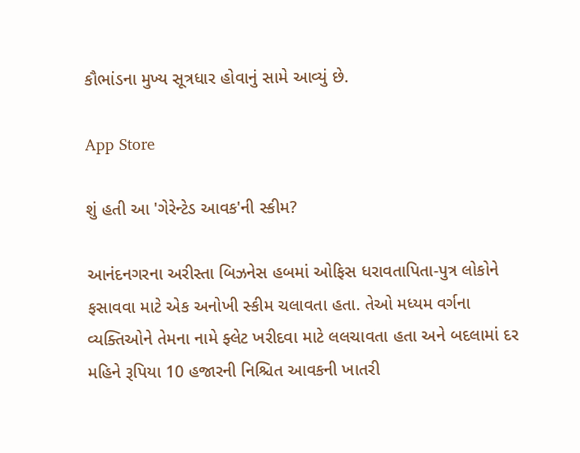કૌભાંડના મુખ્ય સૂત્રધાર હોવાનું સામે આવ્યું છે.

App Store

શું હતી આ 'ગેરેન્ટેડ આવક'ની સ્કીમ?

આનંદનગરના અરીસ્તા બિઝનેસ હબમાં ઓફિસ ધરાવતાપિતા-પુત્ર લોકોને ફસાવવા માટે એક અનોખી સ્કીમ ચલાવતા હતા. તેઓ મધ્યમ વર્ગના વ્યક્તિઓને તેમના નામે ફ્લેટ ખરીદવા માટે લલચાવતા હતા અને બદલામાં દર મહિને રૂપિયા 10 હજારની નિશ્ચિત આવકની ખાતરી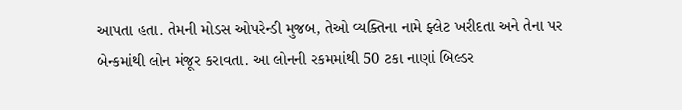આપતા હતા. તેમની મોડસ ઓપરેન્ડી મુજબ, તેઓ વ્યક્તિના નામે ફ્લેટ ખરીદતા અને તેના પર બેન્કમાંથી લોન મંજૂર કરાવતા. આ લોનની રકમમાંથી 50 ટકા નાણાં બિલ્ડર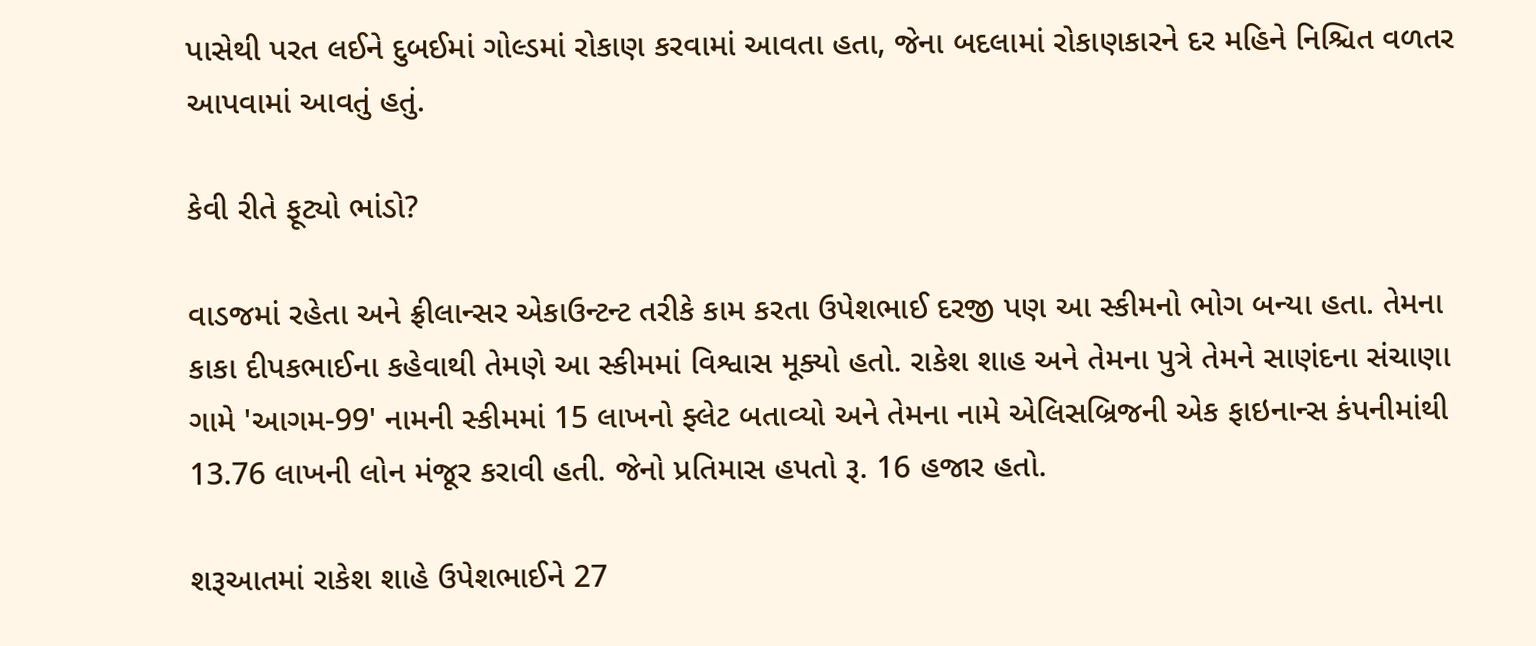પાસેથી પરત લઈને દુબઈમાં ગોલ્ડમાં રોકાણ કરવામાં આવતા હતા, જેના બદલામાં રોકાણકારને દર મહિને નિશ્ચિત વળતર આપવામાં આવતું હતું.

કેવી રીતે ફૂટ્યો ભાંડો?

વાડજમાં રહેતા અને ફ્રીલાન્સર એકાઉન્ટન્ટ તરીકે કામ કરતા ઉપેશભાઈ દરજી પણ આ સ્કીમનો ભોગ બન્યા હતા. તેમના કાકા દીપકભાઈના કહેવાથી તેમણે આ સ્કીમમાં વિશ્વાસ મૂક્યો હતો. રાકેશ શાહ અને તેમના પુત્રે તેમને સાણંદના સંચાણા ગામે 'આગમ-99' નામની સ્કીમમાં 15 લાખનો ફ્લેટ બતાવ્યો અને તેમના નામે એલિસબ્રિજની એક ફાઇનાન્સ કંપનીમાંથી 13.76 લાખની લોન મંજૂર કરાવી હતી. જેનો પ્રતિમાસ હપતો રૂ. 16 હજાર હતો.

શરૂઆતમાં રાકેશ શાહે ઉપેશભાઈને 27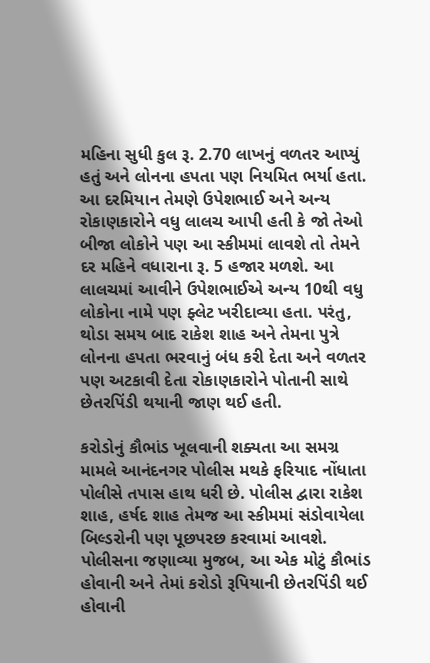મહિના સુધી કુલ રૂ. 2.70 લાખનું વળતર આપ્યું હતું અને લોનના હપતા પણ નિયમિત ભર્યા હતા. આ દરમિયાન તેમણે ઉપેશભાઈ અને અન્ય રોકાણકારોને વધુ લાલચ આપી હતી કે જો તેઓ બીજા લોકોને પણ આ સ્કીમમાં લાવશે તો તેમને દર મહિને વધારાના રૂ. 5 હજાર મળશે. આ લાલચમાં આવીને ઉપેશભાઈએ અન્ય 10થી વધુ લોકોના નામે પણ ફ્લેટ ખરીદાવ્યા હતા. પરંતુ, થોડા સમય બાદ રાકેશ શાહ અને તેમના પુત્રે લોનના હપતા ભરવાનું બંધ કરી દેતા અને વળતર પણ અટકાવી દેતા રોકાણકારોને પોતાની સાથે છેતરપિંડી થયાની જાણ થઈ હતી.

કરોડોનું કૌભાંડ ખૂલવાની શક્યતા આ સમગ્ર મામલે આનંદનગર પોલીસ મથકે ફરિયાદ નોંધાતા પોલીસે તપાસ હાથ ધરી છે. પોલીસ દ્વારા રાકેશ શાહ, હર્ષદ શાહ તેમજ આ સ્કીમમાં સંડોવાયેલા બિલ્ડરોની પણ પૂછપરછ કરવામાં આવશે. પોલીસના જણાવ્યા મુજબ, આ એક મોટું કૌભાંડ હોવાની અને તેમાં કરોડો રૂપિયાની છેતરપિંડી થઈ હોવાની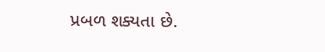પ્રબળ શક્યતા છે.